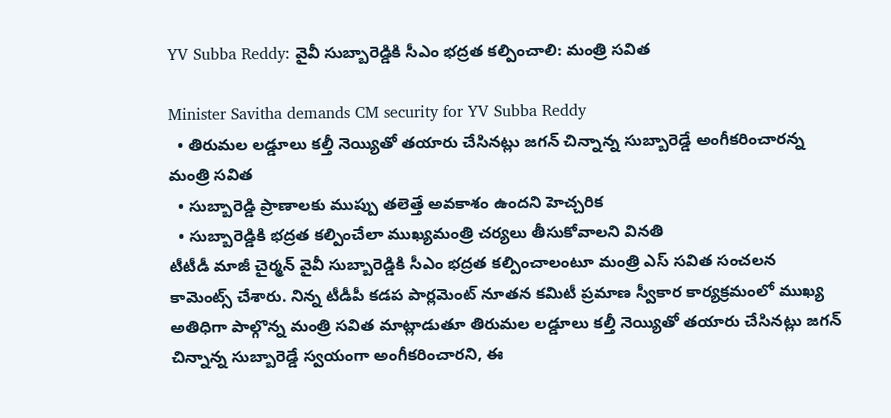YV Subba Reddy: వైవీ సుబ్బారెడ్డికి సీఎం భద్రత కల్పించాలి: మంత్రి సవిత

Minister Savitha demands CM security for YV Subba Reddy
  • తిరుమల లడ్డూలు కల్తీ నెయ్యితో తయారు చేసినట్లు జగన్ చిన్నాన్న సుబ్బారెడ్డే అంగీకరించారన్న మంత్రి సవిత
  • సుబ్బారెడ్డి ప్రాణాలకు ముప్పు తలెత్తే అవకాశం ఉందని హెచ్చరిక
  • సుబ్బారెడ్డికి భద్రత కల్పించేలా ముఖ్యమంత్రి చర్యలు తీసుకోవాలని వినతి
టీటీడీ మాజీ చైర్మన్ వైవీ సుబ్బారెడ్డికి సీఎం భద్రత కల్పించాలంటూ మంత్రి ఎస్ సవిత సంచలన కామెంట్స్ చేశారు. నిన్న టీడీపీ కడప పార్లమెంట్ నూతన కమిటీ ప్రమాణ స్వీకార కార్యక్రమంలో ముఖ్య అతిధిగా పాల్గొన్న మంత్రి సవిత మాట్లాడుతూ తిరుమల లడ్డూలు కల్తీ నెయ్యితో తయారు చేసినట్లు జగన్ చిన్నాన్న సుబ్బారెడ్డే స్వయంగా అంగీకరించారని, ఈ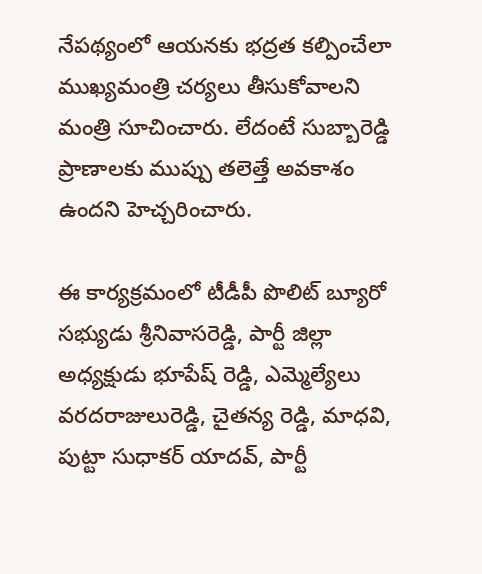నేపథ్యంలో ఆయనకు భద్రత కల్పించేలా ముఖ్యమంత్రి చర్యలు తీసుకోవాలని మంత్రి సూచించారు. లేదంటే సుబ్బారెడ్డి ప్రాణాలకు ముప్పు తలెత్తే అవకాశం ఉందని హెచ్చరించారు.

ఈ కార్యక్రమంలో టీడీపీ పొలిట్ బ్యూరో సభ్యుడు శ్రీనివాసరెడ్డి, పార్టీ జిల్లా అధ్యక్షుడు భూపేష్ రెడ్డి, ఎమ్మెల్యేలు వరదరాజులురెడ్డి, చైతన్య రెడ్డి, మాధవి, పుట్టా సుధాకర్ యాదవ్, పార్టీ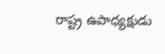రాష్ట్ర ఉపాధ్యక్షుడు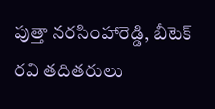పుత్తా నరసింహారెడ్డి, బీటెక్ రవి తదితరులు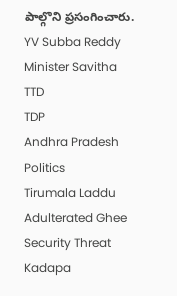పాల్గొని ప్రసంగించారు.
YV Subba Reddy
Minister Savitha
TTD
TDP
Andhra Pradesh Politics
Tirumala Laddu
Adulterated Ghee
Security Threat
Kadapa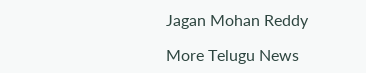Jagan Mohan Reddy

More Telugu News